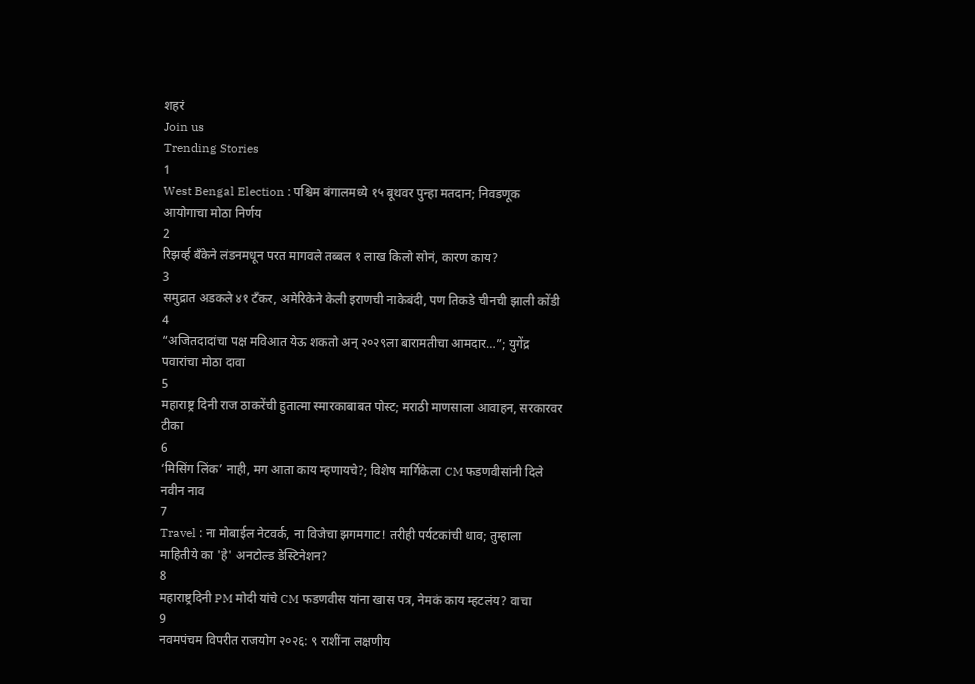शहरं
Join us
Trending Stories
1
West Bengal Election : पश्चिम बंगालमध्ये १५ बूथवर पुन्हा मतदान; निवडणूक आयोगाचा मोठा निर्णय
2
रिझर्व्ह बँकेने लंडनमधून परत मागवले तब्बल १ लाख किलो सोनं, कारण काय?
3
समुद्रात अडकले ४१ टँकर, अमेरिकेने केली इराणची नाकेबंदी, पण तिकडे चीनची झाली कोंडी
4
“अजितदादांचा पक्ष मविआत येऊ शकतो अन् २०२९ला बारामतीचा आमदार…”; युगेंद्र पवारांचा मोठा दावा
5
महाराष्ट्र दिनी राज ठाकरेंची हुतात्मा स्मारकाबाबत पोस्ट; मराठी माणसाला आवाहन, सरकारवर टीका
6
‘मिसिंग लिंक’ नाही, मग आता काय म्हणायचे?; विशेष मार्गिकेला CM फडणवीसांनी दिले नवीन नाव
7
Travel : ना मोबाईल नेटवर्क, ना विजेचा झगमगाट! तरीही पर्यटकांची धाव; तुम्हाला माहितीये का 'हे' अनटोल्ड डेस्टिनेशन?
8
महाराष्ट्रदिनी PM मोदी यांचे CM फडणवीस यांना खास पत्र, नेमकं काय म्हटलंय? वाचा
9
नवमपंचम विपरीत राजयोग २०२६: ९ राशींना लक्षणीय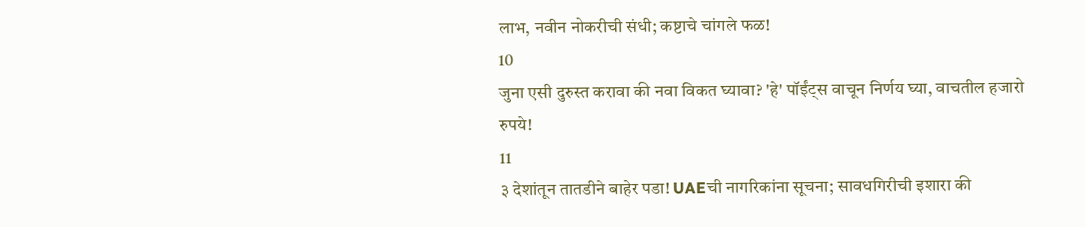लाभ, नवीन नोकरीची संधी; कष्टाचे चांगले फळ!
10
जुना एसी दुरुस्त करावा की नवा विकत घ्यावा? 'हे' पॉईंट्स वाचून निर्णय घ्या, वाचतील हजारो रुपये!
11
३ देशांतून तातडीने बाहेर पडा! UAEची नागरिकांना सूचना; सावधगिरीची इशारा की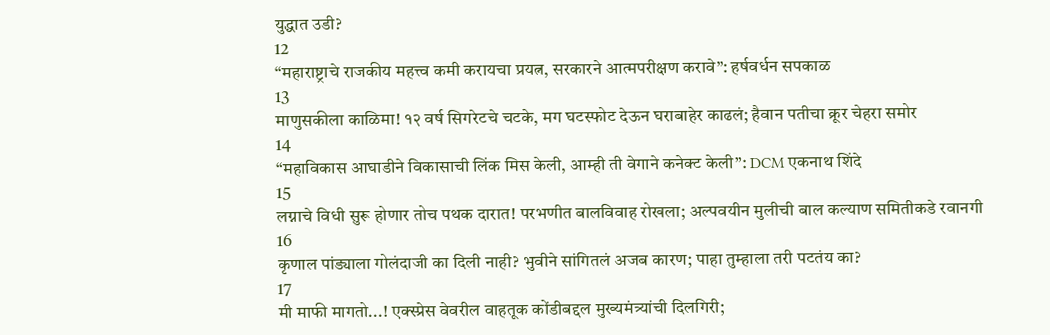युद्धात उडी?
12
“महाराष्ट्राचे राजकीय महत्त्व कमी करायचा प्रयत्न, सरकारने आत्मपरीक्षण करावे”: हर्षवर्धन सपकाळ
13
माणुसकीला काळिमा! १२ वर्ष सिगरेटचे चटके, मग घटस्फोट देऊन घराबाहेर काढलं; हैवान पतीचा क्रूर चेहरा समोर
14
“महाविकास आघाडीने विकासाची लिंक मिस केली, आम्ही ती वेगाने कनेक्ट केली”: DCM एकनाथ शिंदे
15
लग्नाचे विधी सुरू होणार तोच पथक दारात! परभणीत बालविवाह रोखला; अल्पवयीन मुलीची बाल कल्याण समितीकडे रवानगी
16
कृणाल पांड्याला गोलंदाजी का दिली नाही? भुवीने सांगितलं अजब कारण; पाहा तुम्हाला तरी पटतंय का?
17
मी माफी मागतो...! एक्स्प्रेस वेवरील वाहतूक कोंडीबद्दल मुख्यमंत्र्यांची दिलगिरी;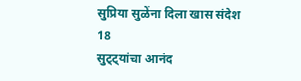सुप्रिया सुळेंना दिला खास संदेश
18
सुट्ट्यांचा आनंद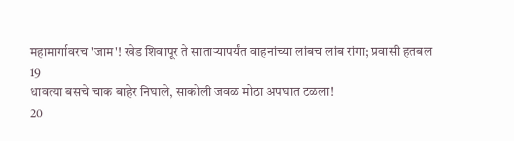महामार्गावरच 'जाम'! खेड शिवापूर ते साताऱ्यापर्यंत वाहनांच्या लांबच लांब रांगा; प्रवासी हतबल
19
धावत्या बसचे चाक बाहेर निघाले, साकोली जवळ मोठा अपघात टळला!
20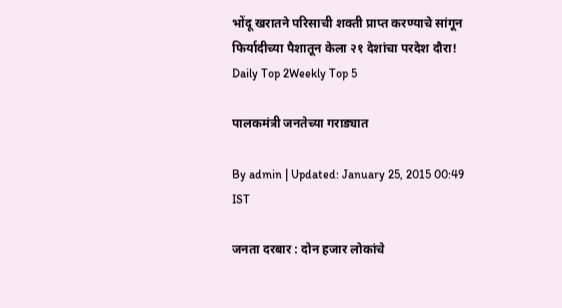भोंदू खरातने परिसाची शक्ती प्राप्त करण्याचे सांगून फिर्यादीच्या पैशातून केला २१ देशांचा परदेश दौरा!
Daily Top 2Weekly Top 5

पालकमंत्री जनतेच्या गराड्यात

By admin | Updated: January 25, 2015 00:49 IST

जनता दरबार : दोन हजार लोकांचे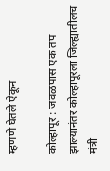म्हणणे घेतले ऐकून

कोल्हापूर : जवळपास एक तप झाल्यानंतर कोल्हापूरला जिल्ह्यातीलच मंत्री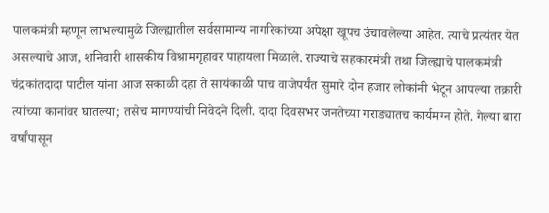पालकमंत्री म्हणून लाभल्यामुळे जिल्ह्यातील सर्वसामान्य नागरिकांच्या अपेक्षा खूपच उंचावलेल्या आहेत. त्याचे प्रत्यंतर येत असल्याचे आज, शनिवारी शासकीय विश्रामगृहावर पाहायला मिळाले. राज्याचे सहकारमंत्री तथा जिल्ह्याचे पालकमंत्री चंद्रकांतदादा पाटील यांना आज सकाळी दहा ते सायंकाळी पाच वाजेपर्यंत सुमारे दोन हजार लोकांनी भेटून आपल्या तक्रारी त्यांच्या कानांवर घातल्या; तसेच मागण्यांची निवेदने दिली. दादा दिवसभर जनतेच्या गराड्यातच कार्यमग्न होते. गेल्या बारा वर्षांपासून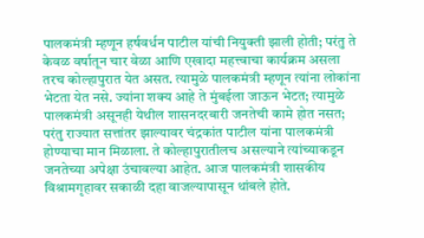पालकमंत्री म्हणून हर्षवर्धन पाटील यांची नियुक्ती झाली होती; परंतु ते केवळ वर्षातून चार वेळा आणि एखादा महत्त्वाचा कार्यक्रम असला तरच कोल्हापुरात येत असत. त्यामुळे पालकमंत्री म्हणून त्यांना लोकांना भेटता येत नसे. ज्यांना शक्य आहे ते मुंबईला जाऊन भेटत; त्यामुळे पालकमंत्री असूनही येथील शासनदरबारी जनतेची कामे होत नसत; परंतु राज्यात सत्तांतर झाल्यावर चंद्रकांत पाटील यांना पालकमंत्री होण्याचा मान मिळाला. ते कोल्हापुरातीलच असल्याने त्यांच्याकडून जनतेच्या अपेक्षा उंचावल्या आहेत. आज पालकमंत्री शासकीय विश्रामगृहावर सकाळी दहा वाजल्यापासून थांबले होते.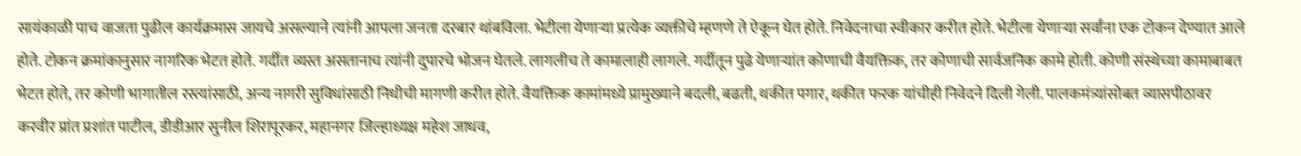सायंकाळी पाच वाजता पुढील कार्यक्रमास जायचे असल्याने त्यांनी आपला जनता दरबार थांबविला. भेटीला येणाऱ्या प्रत्येक व्यक्तीचे म्हणणे ते ऐकून घेत होते. निवेदनाचा स्वीकार करीत होते. भेटीला येणाऱ्या सर्वांना एक टोकन देण्यात आले होते. टोकन क्रमांकानुसार नागरिक भेटत होते. गर्दीत व्यस्त असतानाच त्यांनी दुपारचे भोजन घेतले. लागलीच ते कामालाही लागले. गर्दीतून पुढे येणाऱ्यांत कोणाची वैयक्तिक, तर कोणाची सार्वजनिक कामे होती. कोणी संस्थेच्या कामाबाबत भेटत होते, तर कोणी भागातील रस्त्यांसाठी, अन्य नागरी सुविधांसाठी निधीची मागणी करीत होते. वैयक्तिक कामांमध्ये प्रामुख्याने बदली, बढती, थकीत पगार, थकीत फरक यांचीही निवेदने दिली गेली. पालकमंत्र्यांसोबत व्यासपीठावर करवीर प्रांत प्रशांत पाटील, डीडीआर सुनील शिरापूरकर, महानगर जिल्हाध्यक्ष महेश जाधव,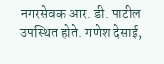नगरसेवक आर. डी. पाटील उपस्थित होते. गणेश देसाई,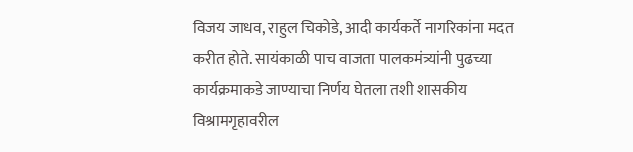विजय जाधव, राहुल चिकोडे, आदी कार्यकर्ते नागरिकांना मदत करीत होते. सायंकाळी पाच वाजता पालकमंत्र्यांनी पुढच्या कार्यक्रमाकडे जाण्याचा निर्णय घेतला तशी शासकीय विश्रामगृहावरील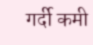गर्दी कमी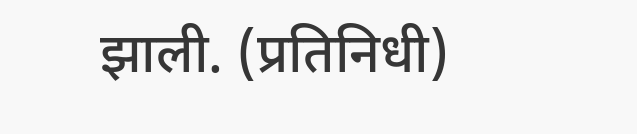झाली. (प्रतिनिधी)